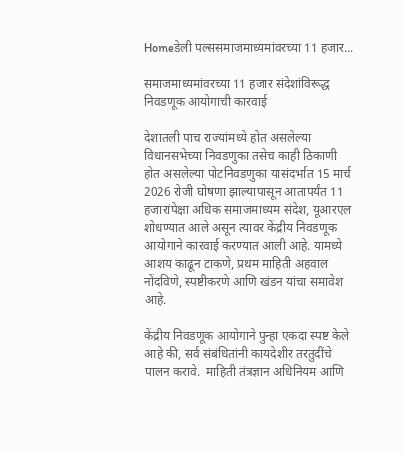Homeडेली पल्ससमाजमाध्यमांवरच्या 11 हजार...

समाजमाध्यमांवरच्या 11 हजार संदेशांविरूद्ध निवडणूक आयोगाची कारवाई

देशातली पाच राज्यांमध्ये होत असलेल्या विधानसभेच्या निवडणुका तसेच काही ठिकाणी होत असलेल्या पोटनिवडणुका यासंदर्भात 15 मार्च 2026 रोजी घोषणा झाल्यापासून आतापर्यंत 11 हजारांपेक्षा अधिक समाजमाध्यम संदेश, यूआरएल शोधण्यात आले असून त्यावर केंद्रीय निवडणूक आयोगाने कारवाई करण्यात आली आहे. यामध्ये आशय काढून टाकणे, प्रथम माहिती अहवाल नोंदविणे, स्पष्टीकरणे आणि खंडन यांचा समावेश आहे.

केंद्रीय निवडणूक आयोगाने पुन्हा एकदा स्पष्ट केले आहे की, सर्व संबंधितांनी कायदेशीर तरतुदींचे पालन करावे.  माहिती तंत्रज्ञान अधिनियम आणि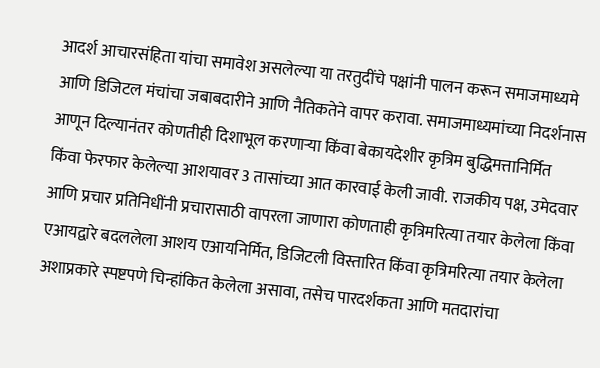आदर्श आचारसंहिता यांचा समावेश असलेल्या या तरतुदींचे पक्षांनी पालन करून समाजमाध्यमे आणि डिजिटल मंचांचा जबाबदारीने आणि नैतिकतेने वापर करावा. समाजमाध्यमांच्या निदर्शनास आणून दिल्यानंतर कोणतीही दिशाभूल करणाऱ्या किंवा बेकायदेशीर कृत्रिम बुद्धिमत्तानिर्मित किंवा फेरफार केलेल्या आशयावर 3 तासांच्या आत कारवाई केली जावी. राजकीय पक्ष, उमेदवार आणि प्रचार प्रतिनिधींनी प्रचारासाठी वापरला जाणारा कोणताही कृत्रिमरित्या तयार केलेला किंवा एआयद्वारे बदललेला आशय एआयनिर्मित, डिजिटली विस्तारित किंवा कृत्रिमरित्या तयार केलेला अशाप्रकारे स्पष्टपणे चिन्हांकित केलेला असावा, तसेच पारदर्शकता आणि मतदारांचा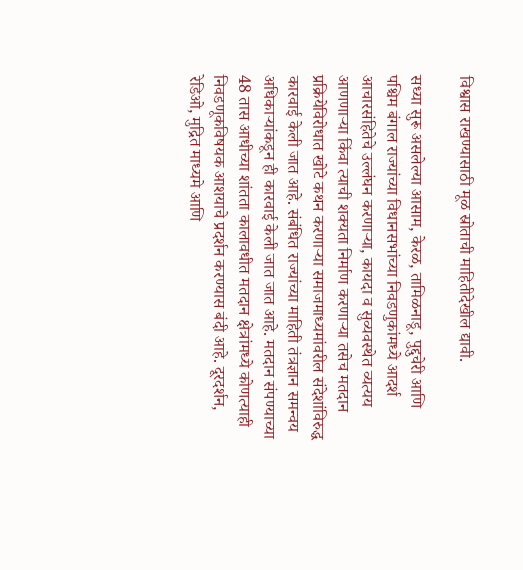विश्वास राखण्यासाठी मूळ स्रोताची माहितीदेखील द्यावी.

सध्या सुरू असलेल्या आसाम, केरळ, तामिळनाडू, पुद्दुचेरी आणि पश्चिम बंगाल राज्यांच्या विधानसभांच्या निवडणुकांमध्ये आदर्श आचारसंहितेचे उल्लंघन करणाऱ्या, कायदा व सुव्यवस्थेत व्यत्यय आणणाऱ्या किंवा त्याची शक्यता निर्माण करणाऱ्या तसेच मतदान प्रक्रियेविरोधात खोटे कथन करणाऱ्या समाजमाध्यमांवरील संदेशांविरुद्ध कारवाई केली जात आहे. संबंधित राज्यांच्या माहिती तंत्रज्ञान समन्वय अधिकाऱ्यांकडून ही कारवाई केली जात जात आहे. मतदान संपण्याच्या 48 तास आधीच्या शांतता कालावधीत मतदान क्षेत्रांमध्ये कोणत्याही निवडणूकविषयक आशयाचे प्रदर्शन करण्यास बंदी आहे. दूरदर्शन, रेडिओ, मुद्रित माध्यमे आणि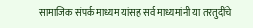सामाजिक संपर्क माध्यम यांसह सर्व माध्यमांनी या तरतुदींचे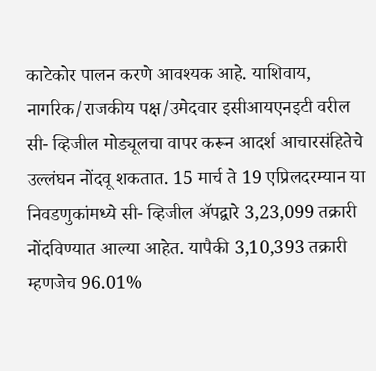काटेकोर पालन करणे आवश्यक आहे. याशिवाय, नागरिक/राजकीय पक्ष/उमेदवार इसीआयएनइटी वरील सी- व्हिजील मोड्यूलचा वापर करून आदर्श आचारसंहितेचे उल्लंघन नोंदवू शकतात. 15 मार्च ते 19 एप्रिलदरम्यान या निवडणुकांमध्ये सी- व्हिजील ॲपद्वारे 3,23,099 तक्रारी नोंदविण्यात आल्या आहेत. यापैकी 3,10,393 तक्रारी म्हणजेच 96.01%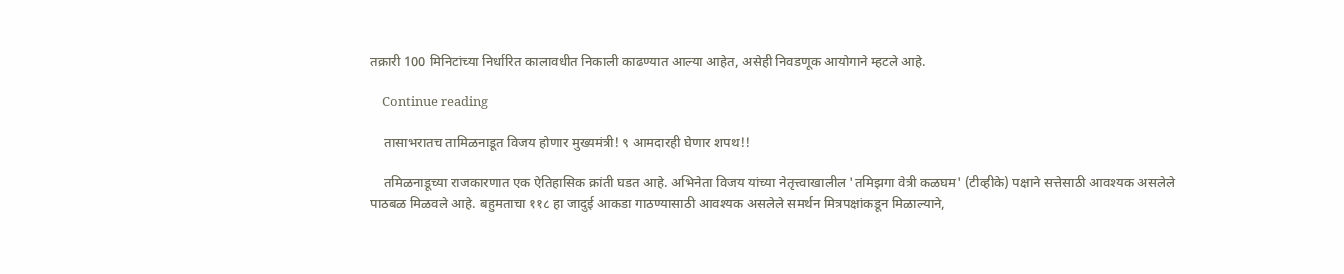तक्रारी 100 मिनिटांच्या निर्धारित कालावधीत निकाली काढण्यात आल्या आहेत, असेही निवडणूक आयोगाने म्हटले आहे.

    Continue reading

    तासाभरातच तामिळनाडूत विजय होणार मुख्यमंत्री! ९ आमदारही घेणार शपथ!!

    तमिळनाडूच्या राजकारणात एक ऐतिहासिक क्रांती घडत आहे. अभिनेता विजय यांच्या नेतृत्त्वाखालील 'तमिझगा वेत्री कळघम' (टीव्हीके) पक्षाने सत्तेसाठी आवश्यक असलेले पाठबळ मिळवले आहे. बहुमताचा ११८ हा जादुई आकडा गाठण्यासाठी आवश्यक असलेले समर्थन मित्रपक्षांकडून मिळाल्याने,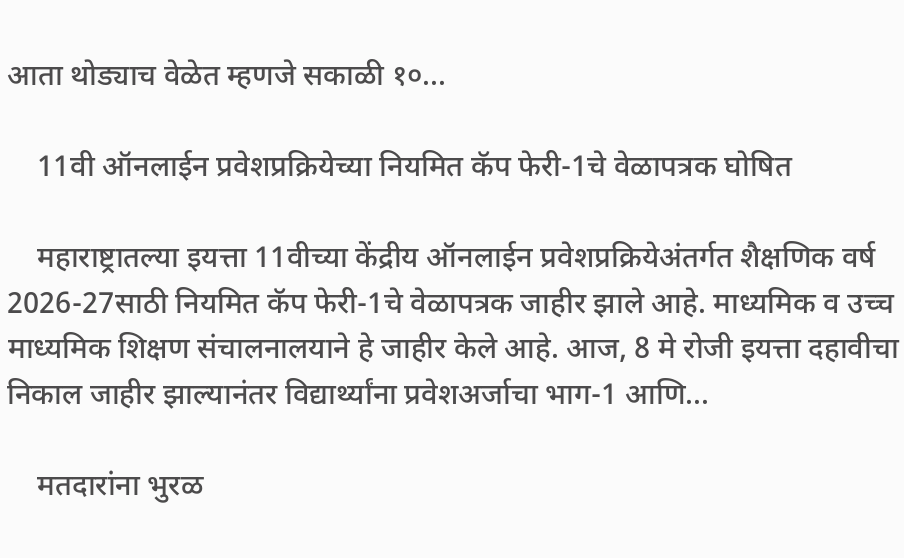आता थोड्याच वेळेत म्हणजे सकाळी १०...

    11वी ऑनलाईन प्रवेशप्रक्रियेच्या नियमित कॅप फेरी-1चे वेळापत्रक घोषित

    महाराष्ट्रातल्या इयत्ता 11वीच्या केंद्रीय ऑनलाईन प्रवेशप्रक्रियेअंतर्गत शैक्षणिक वर्ष 2026-27साठी नियमित कॅप फेरी-1चे वेळापत्रक जाहीर झाले आहे. माध्यमिक व उच्च माध्यमिक शिक्षण संचालनालयाने हे जाहीर केले आहे. आज, 8 मे रोजी इयत्ता दहावीचा निकाल जाहीर झाल्यानंतर विद्यार्थ्यांना प्रवेशअर्जाचा भाग-1 आणि...

    मतदारांना भुरळ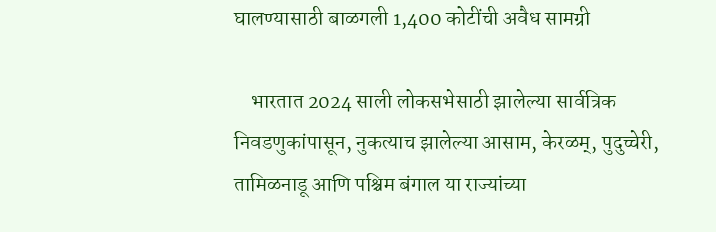घालण्यासाठी बाळगली 1,400 कोटींची अवैध सामग्री

    भारतात 2024 साली लोकसभेसाठी झालेल्या सार्वत्रिक निवडणुकांपासून, नुकत्याच झालेल्या आसाम, केरळम्, पुदुच्चेरी, तामिळनाडू आणि पश्चिम बंगाल या राज्यांच्या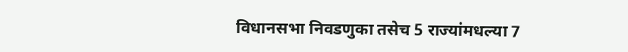विधानसभा निवडणुका तसेच 5 राज्यांमधल्या 7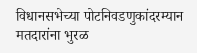विधानसभेच्या पोटनिवडणुकांदरम्यान मतदारांना भुरळ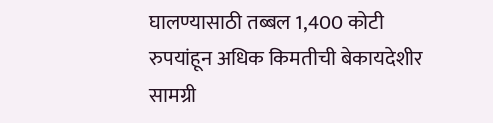घालण्यासाठी तब्बल 1,400 कोटी रुपयांहून अधिक किमतीची बेकायदेशीर सामग्री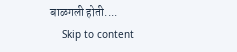बाळगली होती....
    Skip to content